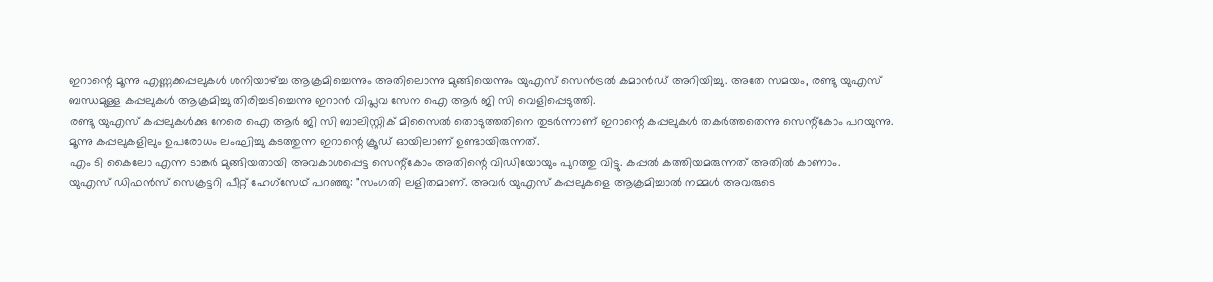ഇറാന്റെ മൂന്നു എണ്ണക്കപ്പലുകൾ ശനിയാഴ്ച്ച ആക്രമിച്ചെന്നും അതിലൊന്നു മുങ്ങിയെന്നും യുഎസ് സെൻട്രൽ കമാൻഡ് അറിയിച്ചു. അതേ സമയം, രണ്ടു യുഎസ് ബന്ധമുള്ള കപ്പലുകൾ ആക്രമിച്ചു തിരിച്ചടിച്ചെന്നു ഇറാൻ വിപ്ലവ സേന ഐ ആർ ജി സി വെളിപ്പെടുത്തി.
രണ്ടു യുഎസ് കപ്പലുകൾക്കു നേരെ ഐ ആർ ജി സി ബാലിസ്റ്റിക് മിസൈൽ തൊടുത്തതിനെ തുടർന്നാണ് ഇറാന്റെ കപ്പലുകൾ തകർത്തതെന്നു സെന്റ്കോം പറയുന്നു. മൂന്നു കപ്പലുകളിലും ഉപരോധം ലംഘിച്ചു കടത്തുന്ന ഇറാന്റെ ക്രൂഡ് ഓയിലാണ് ഉണ്ടായിരുന്നത്.
എം ടി കൈലോ എന്ന ടാങ്കർ മുങ്ങിയതായി അവകാശപ്പെട്ട സെന്റ്കോം അതിന്റെ വിഡിയോയും പുറത്തു വിട്ടു. കപ്പൽ കത്തിയമരുന്നത് അതിൽ കാണാം.
യുഎസ് ഡിഫൻസ് സെക്രട്ടറി പീറ്റ് ഹേഗ്സേഥ് പറഞ്ഞു: "സംഗതി ലളിതമാണ്. അവർ യുഎസ് കപ്പലുകളെ ആക്രമിച്ചാൽ നമ്മൾ അവരുടെ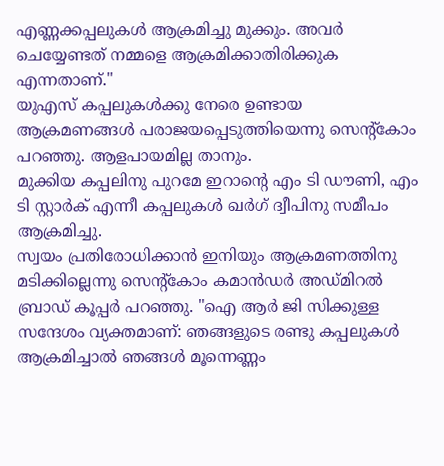എണ്ണക്കപ്പലുകൾ ആക്രമിച്ചു മുക്കും. അവർ ചെയ്യേണ്ടത് നമ്മളെ ആക്രമിക്കാതിരിക്കുക എന്നതാണ്."
യുഎസ് കപ്പലുകൾക്കു നേരെ ഉണ്ടായ ആക്രമണങ്ങൾ പരാജയപ്പെടുത്തിയെന്നു സെന്റ്കോം പറഞ്ഞു. ആളപായമില്ല താനും.
മുക്കിയ കപ്പലിനു പുറമേ ഇറാന്റെ എം ടി ഡൗണി, എം ടി സ്റ്റാർക് എന്നീ കപ്പലുകൾ ഖർഗ് ദ്വീപിനു സമീപം ആക്രമിച്ചു.
സ്വയം പ്രതിരോധിക്കാൻ ഇനിയും ആക്രമണത്തിനു മടിക്കില്ലെന്നു സെന്റ്കോം കമാൻഡർ അഡ്മിറൽ ബ്രാഡ് കൂപ്പർ പറഞ്ഞു. "ഐ ആർ ജി സിക്കുള്ള സന്ദേശം വ്യക്തമാണ്: ഞങ്ങളുടെ രണ്ടു കപ്പലുകൾ ആക്രമിച്ചാൽ ഞങ്ങൾ മൂന്നെണ്ണം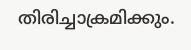തിരിച്ചാക്രമിക്കും.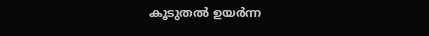കൂടുതൽ ഉയർന്ന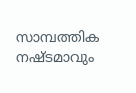സാമ്പത്തിക നഷ്ടമാവും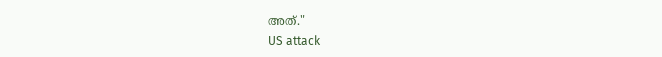അത്."
US attack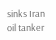sinks Iran oil tanker